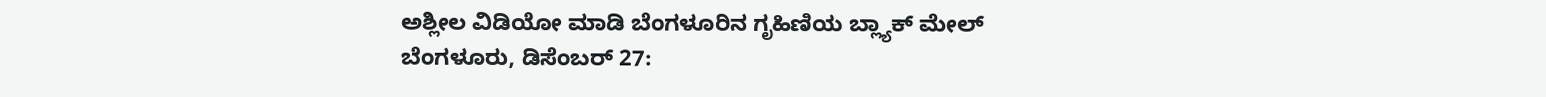ಅಶ್ಲೀಲ ವಿಡಿಯೋ ಮಾಡಿ ಬೆಂಗಳೂರಿನ ಗೃಹಿಣಿಯ ಬ್ಲ್ಯಾಕ್ ಮೇಲ್
ಬೆಂಗಳೂರು, ಡಿಸೆಂಬರ್ 27: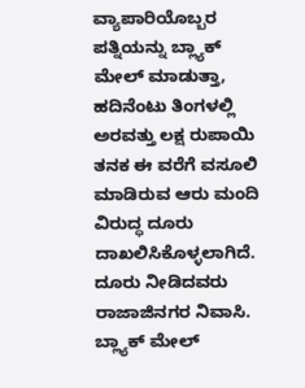ವ್ಯಾಪಾರಿಯೊಬ್ಬರ ಪತ್ನಿಯನ್ನು ಬ್ಲ್ಯಾಕ್ ಮೇಲ್ ಮಾಡುತ್ತಾ, ಹದಿನೆಂಟು ತಿಂಗಳಲ್ಲಿ ಅರವತ್ತು ಲಕ್ಷ ರುಪಾಯಿ ತನಕ ಈ ವರೆಗೆ ವಸೂಲಿ ಮಾಡಿರುವ ಆರು ಮಂದಿ ವಿರುದ್ಧ ದೂರು ದಾಖಲಿಸಿಕೊಳ್ಳಲಾಗಿದೆ. ದೂರು ನೀಡಿದವರು ರಾಜಾಜಿನಗರ ನಿವಾಸಿ. ಬ್ಲ್ಯಾಕ್ ಮೇಲ್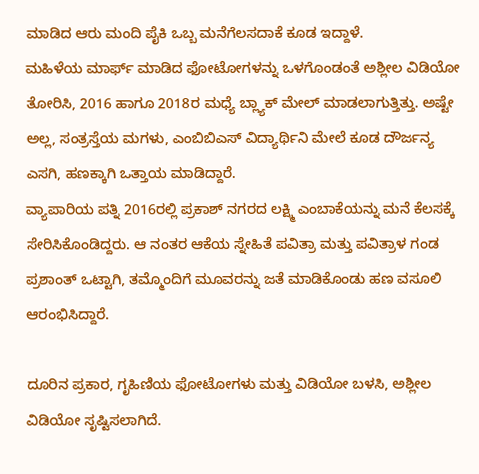ಮಾಡಿದ ಆರು ಮಂದಿ ಪೈಕಿ ಒಬ್ಬ ಮನೆಗೆಲಸದಾಕೆ ಕೂಡ ಇದ್ದಾಳೆ.
ಮಹಿಳೆಯ ಮಾರ್ಫ್ ಮಾಡಿದ ಫೋಟೋಗಳನ್ನು ಒಳಗೊಂಡಂತೆ ಅಶ್ಲೀಲ ವಿಡಿಯೋ ತೋರಿಸಿ, 2016 ಹಾಗೂ 2018ರ ಮಧ್ಯೆ ಬ್ಲ್ಯಾಕ್ ಮೇಲ್ ಮಾಡಲಾಗುತ್ತಿತ್ತು. ಅಷ್ಟೇ ಅಲ್ಲ, ಸಂತ್ರಸ್ತೆಯ ಮಗಳು, ಎಂಬಿಬಿಎಸ್ ವಿದ್ಯಾರ್ಥಿನಿ ಮೇಲೆ ಕೂಡ ದೌರ್ಜನ್ಯ ಎಸಗಿ, ಹಣಕ್ಕಾಗಿ ಒತ್ತಾಯ ಮಾಡಿದ್ದಾರೆ.
ವ್ಯಾಪಾರಿಯ ಪತ್ನಿ 2016ರಲ್ಲಿ ಪ್ರಕಾಶ್ ನಗರದ ಲಕ್ಷ್ಮಿ ಎಂಬಾಕೆಯನ್ನು ಮನೆ ಕೆಲಸಕ್ಕೆ ಸೇರಿಸಿಕೊಂಡಿದ್ದರು. ಆ ನಂತರ ಆಕೆಯ ಸ್ನೇಹಿತೆ ಪವಿತ್ರಾ ಮತ್ತು ಪವಿತ್ರಾಳ ಗಂಡ ಪ್ರಶಾಂತ್ ಒಟ್ಟಾಗಿ, ತಮ್ಮೊಂದಿಗೆ ಮೂವರನ್ನು ಜತೆ ಮಾಡಿಕೊಂಡು ಹಣ ವಸೂಲಿ ಆರಂಭಿಸಿದ್ದಾರೆ.

ದೂರಿನ ಪ್ರಕಾರ, ಗೃಹಿಣಿಯ ಫೋಟೋಗಳು ಮತ್ತು ವಿಡಿಯೋ ಬಳಸಿ, ಅಶ್ಲೀಲ ವಿಡಿಯೋ ಸೃಷ್ಟಿಸಲಾಗಿದೆ.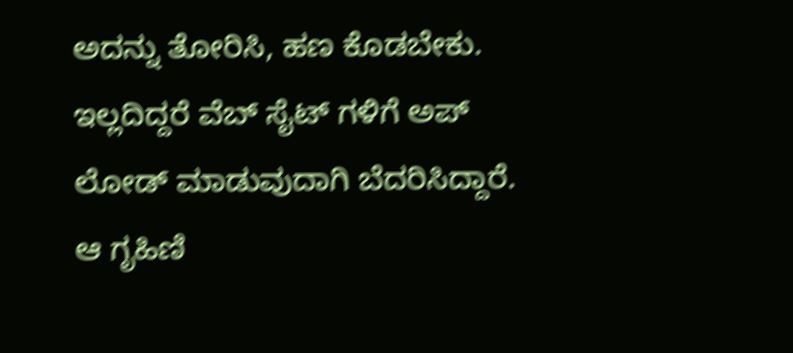ಅದನ್ನು ತೋರಿಸಿ, ಹಣ ಕೊಡಬೇಕು. ಇಲ್ಲದಿದ್ದರೆ ವೆಬ್ ಸೈಟ್ ಗಳಿಗೆ ಅಪ್ ಲೋಡ್ ಮಾಡುವುದಾಗಿ ಬೆದರಿಸಿದ್ದಾರೆ.
ಆ ಗೃಹಿಣಿ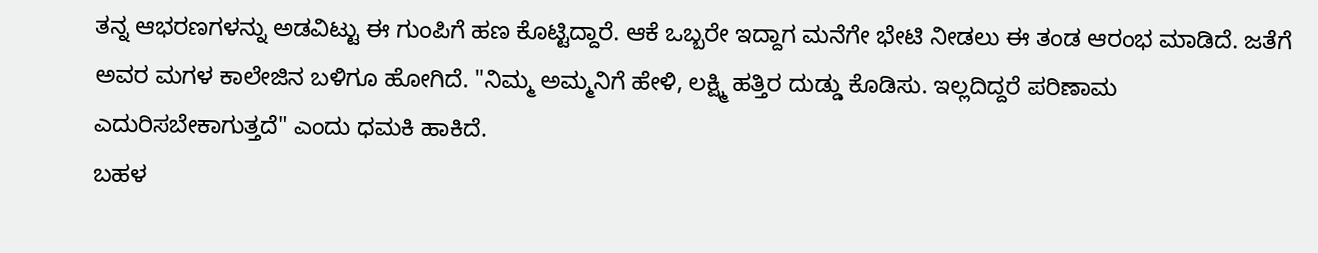ತನ್ನ ಆಭರಣಗಳನ್ನು ಅಡವಿಟ್ಟು ಈ ಗುಂಪಿಗೆ ಹಣ ಕೊಟ್ಟಿದ್ದಾರೆ. ಆಕೆ ಒಬ್ಬರೇ ಇದ್ದಾಗ ಮನೆಗೇ ಭೇಟಿ ನೀಡಲು ಈ ತಂಡ ಆರಂಭ ಮಾಡಿದೆ. ಜತೆಗೆ ಅವರ ಮಗಳ ಕಾಲೇಜಿನ ಬಳಿಗೂ ಹೋಗಿದೆ. "ನಿಮ್ಮ ಅಮ್ಮನಿಗೆ ಹೇಳಿ, ಲಕ್ಷ್ಮಿ ಹತ್ತಿರ ದುಡ್ಡು ಕೊಡಿಸು. ಇಲ್ಲದಿದ್ದರೆ ಪರಿಣಾಮ ಎದುರಿಸಬೇಕಾಗುತ್ತದೆ" ಎಂದು ಧಮಕಿ ಹಾಕಿದೆ.
ಬಹಳ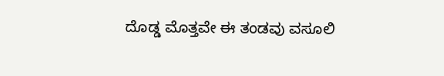ದೊಡ್ಡ ಮೊತ್ತವೇ ಈ ತಂಡವು ವಸೂಲಿ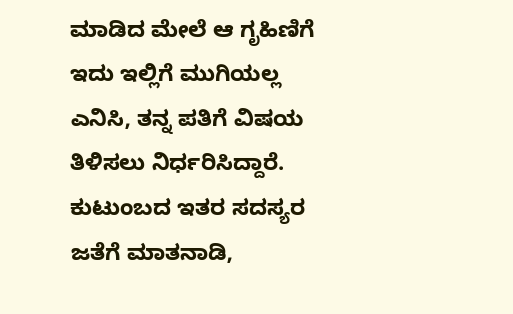ಮಾಡಿದ ಮೇಲೆ ಆ ಗೃಹಿಣಿಗೆ ಇದು ಇಲ್ಲಿಗೆ ಮುಗಿಯಲ್ಲ ಎನಿಸಿ, ತನ್ನ ಪತಿಗೆ ವಿಷಯ ತಿಳಿಸಲು ನಿರ್ಧರಿಸಿದ್ದಾರೆ. ಕುಟುಂಬದ ಇತರ ಸದಸ್ಯರ ಜತೆಗೆ ಮಾತನಾಡಿ,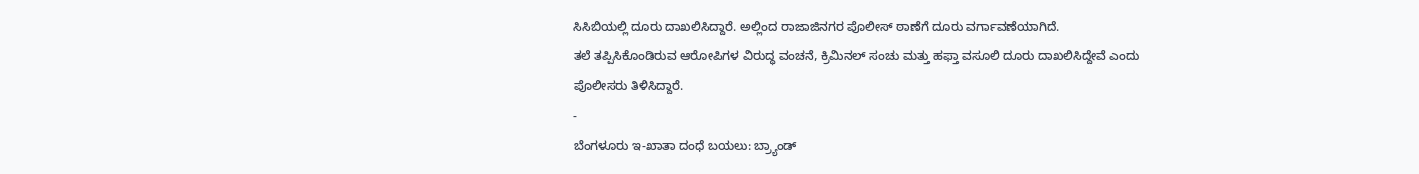ಸಿಸಿಬಿಯಲ್ಲಿ ದೂರು ದಾಖಲಿಸಿದ್ದಾರೆ. ಅಲ್ಲಿಂದ ರಾಜಾಜಿನಗರ ಪೊಲೀಸ್ ಠಾಣೆಗೆ ದೂರು ವರ್ಗಾವಣೆಯಾಗಿದೆ.
ತಲೆ ತಪ್ಪಿಸಿಕೊಂಡಿರುವ ಆರೋಪಿಗಳ ವಿರುದ್ಧ ವಂಚನೆ, ಕ್ರಿಮಿನಲ್ ಸಂಚು ಮತ್ತು ಹಫ್ತಾ ವಸೂಲಿ ದೂರು ದಾಖಲಿಸಿದ್ದೇವೆ ಎಂದು ಪೊಲೀಸರು ತಿಳಿಸಿದ್ದಾರೆ.
-
ಬೆಂಗಳೂರು ಇ-ಖಾತಾ ದಂಧೆ ಬಯಲು: ಬ್ರ್ಯಾಂಡ್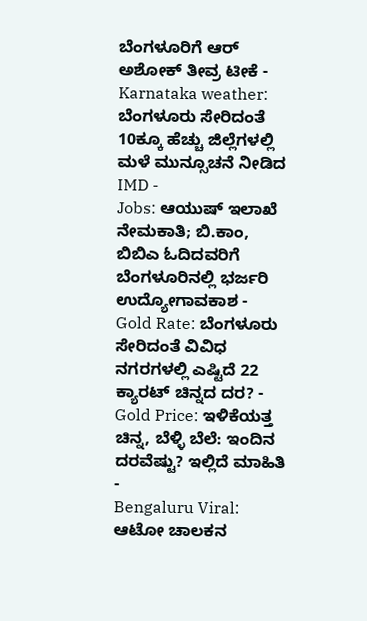ಬೆಂಗಳೂರಿಗೆ ಆರ್ ಅಶೋಕ್ ತೀವ್ರ ಟೀಕೆ -
Karnataka weather: ಬೆಂಗಳೂರು ಸೇರಿದಂತೆ 10ಕ್ಕೂ ಹೆಚ್ಚು ಜಿಲ್ಲೆಗಳಲ್ಲಿ ಮಳೆ ಮುನ್ಸೂಚನೆ ನೀಡಿದ IMD -
Jobs: ಆಯುಷ್ ಇಲಾಖೆ ನೇಮಕಾತಿ; ಬಿ.ಕಾಂ, ಬಿಬಿಎ ಓದಿದವರಿಗೆ ಬೆಂಗಳೂರಿನಲ್ಲಿ ಭರ್ಜರಿ ಉದ್ಯೋಗಾವಕಾಶ -
Gold Rate: ಬೆಂಗಳೂರು ಸೇರಿದಂತೆ ವಿವಿಧ ನಗರಗಳಲ್ಲಿ ಎಷ್ಟಿದೆ 22 ಕ್ಯಾರಟ್ ಚಿನ್ನದ ದರ? -
Gold Price: ಇಳಿಕೆಯತ್ತ ಚಿನ್ನ, ಬೆಳ್ಳಿ ಬೆಲೆ: ಇಂದಿನ ದರವೆಷ್ಟು? ಇಲ್ಲಿದೆ ಮಾಹಿತಿ -
Bengaluru Viral: ಆಟೋ ಚಾಲಕನ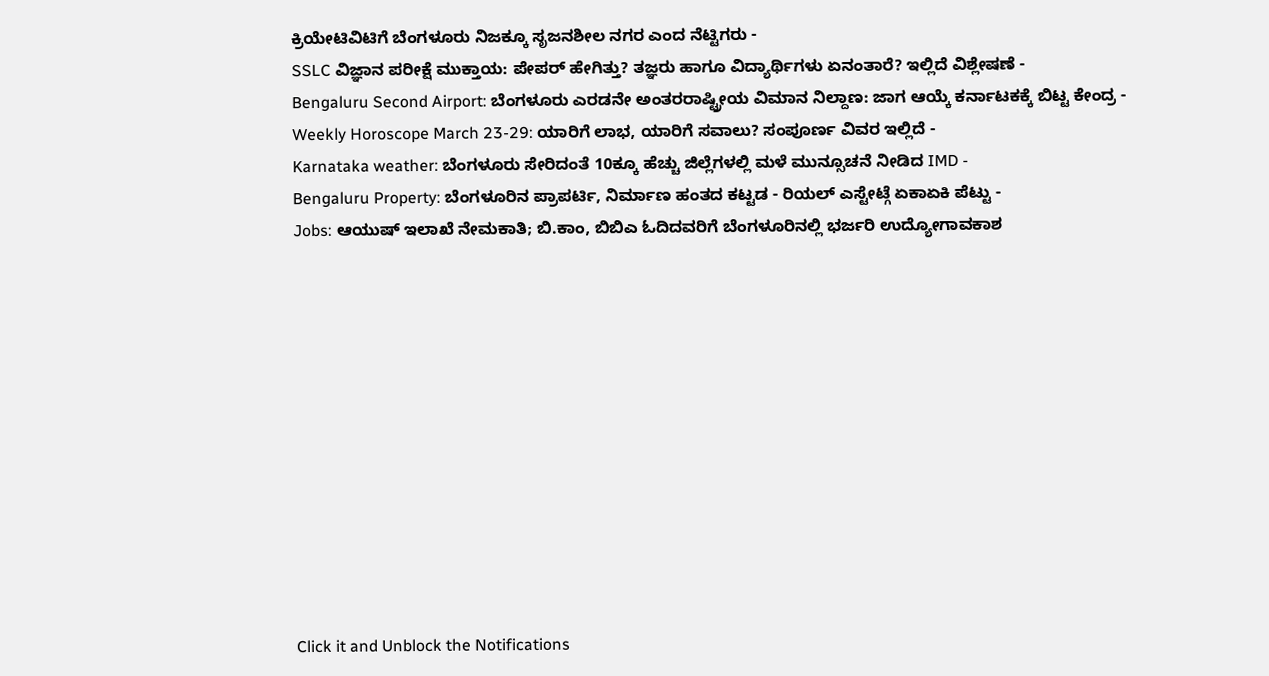ಕ್ರಿಯೇಟಿವಿಟಿಗೆ ಬೆಂಗಳೂರು ನಿಜಕ್ಕೂ ಸೃಜನಶೀಲ ನಗರ ಎಂದ ನೆಟ್ಟಿಗರು -
SSLC ವಿಜ್ಞಾನ ಪರೀಕ್ಷೆ ಮುಕ್ತಾಯ: ಪೇಪರ್ ಹೇಗಿತ್ತು? ತಜ್ಞರು ಹಾಗೂ ವಿದ್ಯಾರ್ಥಿಗಳು ಏನಂತಾರೆ? ಇಲ್ಲಿದೆ ವಿಶ್ಲೇಷಣೆ -
Bengaluru Second Airport: ಬೆಂಗಳೂರು ಎರಡನೇ ಅಂತರರಾಷ್ಟ್ರೀಯ ವಿಮಾನ ನಿಲ್ದಾಣ: ಜಾಗ ಆಯ್ಕೆ ಕರ್ನಾಟಕಕ್ಕೆ ಬಿಟ್ಟ ಕೇಂದ್ರ -
Weekly Horoscope March 23-29: ಯಾರಿಗೆ ಲಾಭ, ಯಾರಿಗೆ ಸವಾಲು? ಸಂಪೂರ್ಣ ವಿವರ ಇಲ್ಲಿದೆ -
Karnataka weather: ಬೆಂಗಳೂರು ಸೇರಿದಂತೆ 10ಕ್ಕೂ ಹೆಚ್ಚು ಜಿಲ್ಲೆಗಳಲ್ಲಿ ಮಳೆ ಮುನ್ಸೂಚನೆ ನೀಡಿದ IMD -
Bengaluru Property: ಬೆಂಗಳೂರಿನ ಪ್ರಾಪರ್ಟಿ, ನಿರ್ಮಾಣ ಹಂತದ ಕಟ್ಟಡ - ರಿಯಲ್ ಎಸ್ಟೇಟ್ಗೆ ಏಕಾಏಕಿ ಪೆಟ್ಟು -
Jobs: ಆಯುಷ್ ಇಲಾಖೆ ನೇಮಕಾತಿ; ಬಿ.ಕಾಂ, ಬಿಬಿಎ ಓದಿದವರಿಗೆ ಬೆಂಗಳೂರಿನಲ್ಲಿ ಭರ್ಜರಿ ಉದ್ಯೋಗಾವಕಾಶ












Click it and Unblock the Notifications